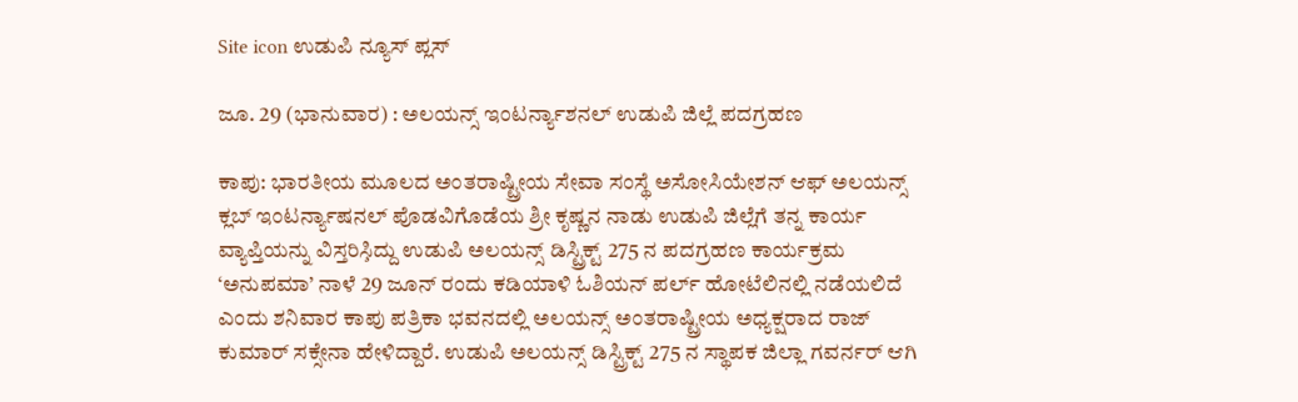Site icon ಉಡುಪಿ ನ್ಯೂಸ್ ಪ್ಲಸ್

ಜೂ. 29 (ಭಾನುವಾರ) : ಅಲಯನ್ಸ್ ಇಂಟರ್ನ್ಯಾಶನಲ್ ಉಡುಪಿ ಜಿಲ್ಲೆ ಪದಗ್ರಹಣ

ಕಾಪು: ಭಾರತೀಯ ಮೂಲದ ಅಂತರಾಷ್ಟ್ರೀಯ ಸೇವಾ ಸಂಸ್ಥೆ ಅಸೋಸಿಯೇಶನ್ ಆಫ್ ಅಲಯನ್ಸ್ ಕ್ಲಬ್ ಇಂಟರ್ನ್ಯಾಷನಲ್ ಪೊಡವಿಗೊಡೆಯ ಶ್ರೀ ಕೃಷ್ಣನ ನಾಡು ಉಡುಪಿ ಜಿಲ್ಲೆಗೆ ತನ್ನ ಕಾರ್ಯ ವ್ಯಾಪ್ತಿಯನ್ನು ವಿಸ್ತರಿಸಿ̧ದ್ದು ಉಡುಪಿ ಅಲಯನ್ಸ್ ಡಿಸ್ಟ್ರಿಕ್ಟ್ 275 ನ ಪದಗ್ರಹಣ ಕಾರ್ಯಕ್ರಮ ‘ಅನುಪಮಾ’ ನಾಳೆ 29 ಜೂನ್ ರಂದು ಕಡಿಯಾಳಿ ಓಶಿಯನ್ ಪರ್ಲ್ ಹೋಟೆಲಿನಲ್ಲಿ ನಡೆಯಲಿದೆ ಎಂದು ಶನಿವಾರ ಕಾಪು ಪತ್ರಿಕಾ ಭವನದಲ್ಲಿ ಅಲಯನ್ಸ್ ಅಂತರಾಷ್ಟ್ರೀಯ ಅಧ್ಯಕ್ಷರಾದ ರಾಜ್ ಕುಮಾರ್ ಸಕ್ಸೇನಾ ಹೇಳಿದ್ದಾರೆ. ಉಡುಪಿ ಅಲಯನ್ಸ್ ಡಿಸ್ಟ್ರಿಕ್ಟ್ 275 ನ ಸ್ಥಾಪಕ ಜಿಲ್ಲಾ ಗವರ್ನರ್ ಆಗಿ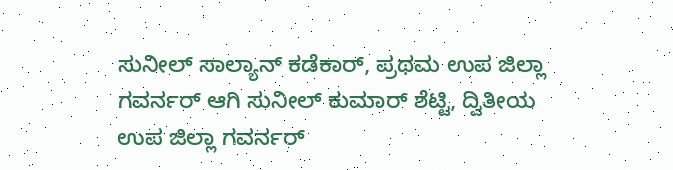ಸುನೀಲ್ ಸಾಲ್ಯಾನ್ ಕಡೆಕಾರ್, ಪ್ರಥಮ ಉಪ ಜಿಲ್ಲಾ ಗವರ್ನರ್ ಆಗಿ ಸುನೀಲ್ ಕುಮಾರ್ ಶೆಟ್ಟಿ, ದ್ವಿತೀಯ ಉಪ ಜಿಲ್ಲಾ ಗವರ್ನರ್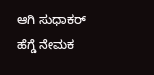ಆಗಿ ಸುಧಾಕರ್ ಹೆಗ್ಡೆ ನೇಮಕ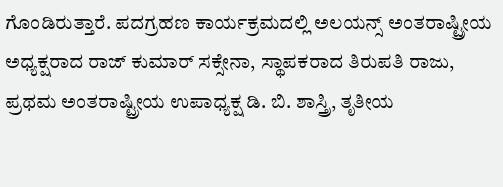ಗೊಂಡಿರುತ್ತಾರೆ. ಪದಗ್ರಹಣ ಕಾರ್ಯಕ್ರಮದಲ್ಲಿ ಅಲಯನ್ಸ್ ಅಂತರಾಷ್ಟ್ರೀಯ ಅಧ್ಯಕ್ಷರಾದ ರಾಜ್ ಕುಮಾರ್ ಸಕ್ಸೇನಾ, ಸ್ಥಾಪಕರಾದ ತಿರುಪತಿ ರಾಜು, ಪ್ರಥಮ ಅಂತರಾಷ್ಟ್ರೀಯ ಉಪಾಧ್ಯಕ್ಷ ಡಿ. ಬಿ. ಶಾಸ್ತ್ರಿ, ತೃತೀಯ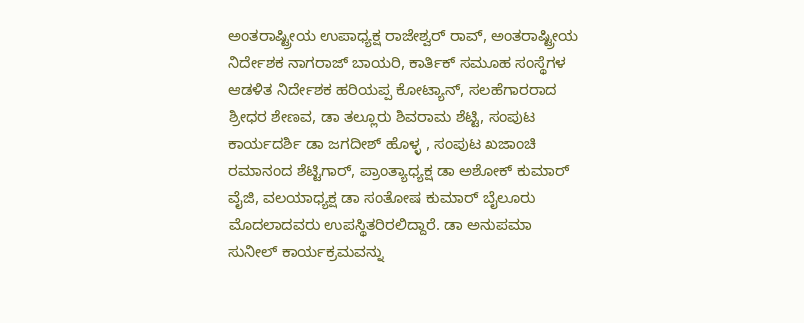ಅಂತರಾಷ್ಟ್ರೀಯ ಉಪಾಧ್ಯಕ್ಷ ರಾಜೇಶ್ವರ್ ರಾವ್, ಅಂತರಾಷ್ಟ್ರೀಯ ನಿರ್ದೇಶಕ ನಾಗರಾಜ್ ಬಾಯರಿ, ಕಾರ್ತಿಕ್ ಸಮೂಹ ಸಂಸ್ಥೆಗಳ ಆಡಳಿತ ನಿರ್ದೇಶಕ ಹರಿಯಪ್ಪ ಕೋಟ್ಯಾನ್, ಸಲಹೆಗಾರರಾದ ಶ್ರೀಧರ ಶೇಣವ, ಡಾ ತಲ್ಲೂರು ಶಿವರಾಮ ಶೆಟ್ಟಿ, ಸಂಪುಟ ಕಾರ್ಯದರ್ಶಿ ಡಾ ಜಗದೀಶ್ ಹೊಳ್ಳ , ಸಂಪುಟ ಖಜಾಂಚಿ ರಮಾನಂದ ಶೆಟ್ಟಿಗಾರ್, ಪ್ರಾಂತ್ಯಾಧ್ಯಕ್ಷ ಡಾ ಅಶೋಕ್ ಕುಮಾರ್ ವೈಜಿ, ವಲಯಾಧ್ಯಕ್ಷ ಡಾ ಸಂತೋಷ ಕುಮಾರ್ ಬೈಲೂರು ಮೊದಲಾದವರು ಉಪಸ್ಥಿತರಿರಲಿದ್ದಾರೆ. ಡಾ ಅನುಪಮಾ ಸುನೀಲ್ ಕಾರ್ಯಕ್ರಮವನ್ನು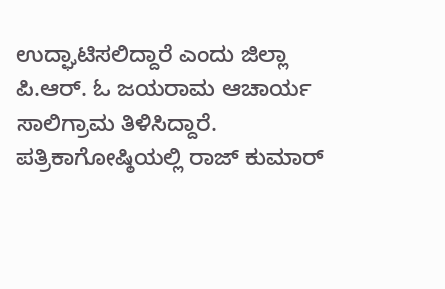ಉದ್ಘಾಟಿಸಲಿದ್ದಾರೆ ಎಂದು ಜಿಲ್ಲಾ ಪಿ.ಆರ್. ಓ ಜಯರಾಮ ಆಚಾರ್ಯ ಸಾಲಿಗ್ರಾಮ ತಿಳಿಸಿದ್ದಾರೆ. ಪತ್ರಿಕಾಗೋಷ್ಠಿಯಲ್ಲಿ ರಾಜ್ ಕುಮಾರ್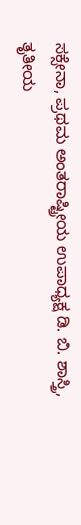ಸಕ್ಸೇನಾ, ಪ್ರಥಮ ಅಂತರಾಷ್ಟ್ರೀಯ ಉಪಾಧ್ಯಕ್ಷ ಡಿ. ಬಿ. ಶಾಸ್ತ್ರಿ, ತೃತೀಯ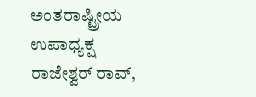ಅಂತರಾಷ್ಟ್ರೀಯ ಉಪಾಧ್ಯಕ್ಷ ರಾಜೇಶ್ವರ್ ರಾವ್,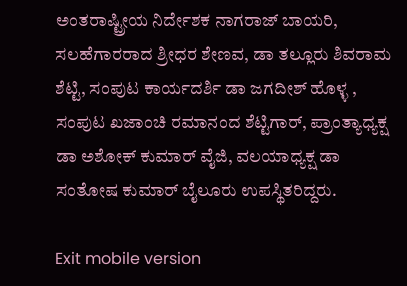ಅಂತರಾಷ್ಟ್ರೀಯ ನಿರ್ದೇಶಕ ನಾಗರಾಜ್ ಬಾಯರಿ, ಸಲಹೆಗಾರರಾದ ಶ್ರೀಧರ ಶೇಣವ, ಡಾ ತಲ್ಲೂರು ಶಿವರಾಮ ಶೆಟ್ಟಿ, ಸಂಪುಟ ಕಾರ್ಯದರ್ಶಿ ಡಾ ಜಗದೀಶ್ ಹೊಳ್ಳ , ಸಂಪುಟ ಖಜಾಂಚಿ ರಮಾನಂದ ಶೆಟ್ಟಿಗಾರ್, ಪ್ರಾಂತ್ಯಾಧ್ಯಕ್ಷ ಡಾ ಅಶೋಕ್ ಕುಮಾರ್ ವೈಜಿ, ವಲಯಾಧ್ಯಕ್ಷ ಡಾ ಸಂತೋಷ ಕುಮಾರ್ ಬೈಲೂರು ಉಪಸ್ಥಿತರಿದ್ದರು.

Exit mobile version